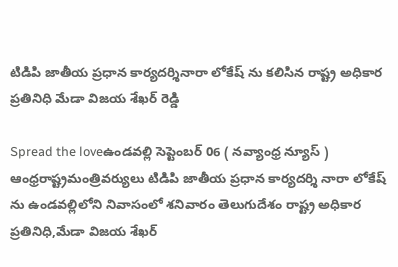టిడిపి జాతీయ ప్రధాన కార్యదర్శినారా లోకేష్ ను కలిసిన రాష్ట్ర అధికార ప్రతినిధి మేడా విజయ శేఖర్ రెడ్డి

Spread the loveఉండవల్లి సెప్టెంబర్ 06 ( నవ్యాంధ్ర న్యూస్ ) ఆంధ్రరాష్ట్రమంత్రివర్యులు టిడిపి జాతీయ ప్రధాన కార్యదర్శి నారా లోకేష్ ను ఉండవల్లిలోని నివాసంలో శనివారం తెలుగుదేశం రాష్ట్ర అధికార ప్రతినిధి,మేడా విజయ శేఖర్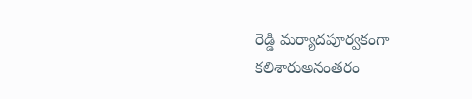రెడ్డి మర్యాదపూర్వకంగా కలిశారుఅనంతరం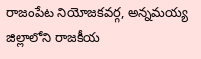రాజంపేట నియోజకవర్గ, అన్నమయ్య జిల్లాలోని రాజకీయ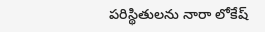పరిస్థితులను నారా లోకేష్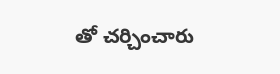తో చర్చించారు